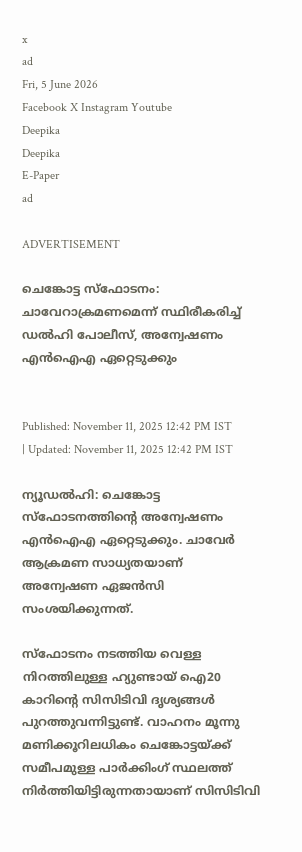x
ad
Fri, 5 June 2026
Facebook X Instagram Youtube
Deepika
Deepika
E-Paper
ad

ADVERTISEMENT

ചെങ്കോട്ട സ്ഫോടനം: ചാവേറാക്രമണമെന്ന് സ്ഥിരീകരിച്ച് ഡൽഹി പോലീസ്, അന്വേഷണം എൻഐഎ ഏറ്റെടുക്കും


Published: November 11, 2025 12:42 PM IST | Updated: November 11, 2025 12:42 PM IST

ന്യൂഡൽഹി: ചെങ്കോട്ട സ്ഫോടനത്തിന്‍റെ അന്വേഷണം എൻഐഎ ഏറ്റെടുക്കും. ചാവേർ ആക്രമണ സാധ്യതയാണ് അന്വേഷണ ഏജൻസി സംശയിക്കുന്നത്.

സ്ഫോടനം നടത്തിയ വെള്ള നിറത്തിലുള്ള ഹ്യുണ്ടായ് ഐ20 കാറിന്‍റെ സിസിടിവി ദൃശ്യങ്ങൾ പുറത്തുവന്നിട്ടുണ്ട്. വാഹനം മൂന്നു മണിക്കൂറിലധികം ചെങ്കോട്ടയ്ക്ക് സമീപമുള്ള പാർക്കിംഗ് സ്ഥലത്ത് നിർത്തിയിട്ടിരുന്നതായാണ് സിസിടിവി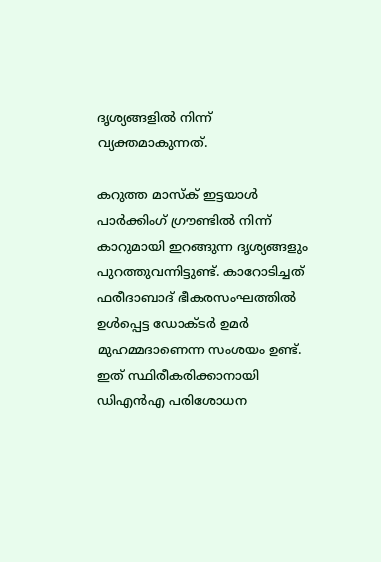ദൃശ്യങ്ങളിൽ നിന്ന് വ്യക്തമാകുന്നത്.

കറുത്ത മാസ്ക് ഇട്ടയാൾ പാർക്കിംഗ് ഗ്രൗണ്ടിൽ നിന്ന് കാറുമായി ഇറങ്ങുന്ന ദൃശ്യങ്ങളും പുറത്തുവന്നിട്ടുണ്ട്. കാറോടിച്ചത് ഫരീദാബാദ് ഭീകരസംഘത്തിൽ ഉൾപ്പെട്ട ഡോക്ടർ ഉമർ മുഹമ്മദാണെന്ന സംശയം ഉണ്ട്. ഇത് സ്ഥിരീകരിക്കാനായി ഡിഎൻഎ പരിശോധന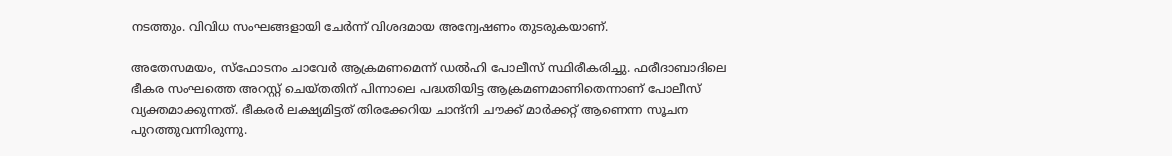നടത്തും. വിവിധ സംഘങ്ങളായി ചേർന്ന് വിശദമായ അന്വേഷണം തുടരുകയാണ്.

അതേസമയം, സ്ഫോടനം ചാവേർ ആക്രമണമെന്ന് ഡൽഹി പോലീസ് സ്ഥിരീകരിച്ചു. ഫരീദാബാദിലെ ഭീകര സംഘത്തെ അറസ്റ്റ് ചെയ്തതിന് പിന്നാലെ പദ്ധതിയിട്ട ആക്രമണമാണിതെന്നാണ് പോലീസ് വ്യക്തമാക്കുന്നത്. ഭീകരർ ലക്ഷ്യമിട്ടത് തിരക്കേറിയ ചാന്ദ്നി ചൗക്ക് മാർക്കറ്റ് ആണെന്ന സൂചന പുറത്തുവന്നിരുന്നു.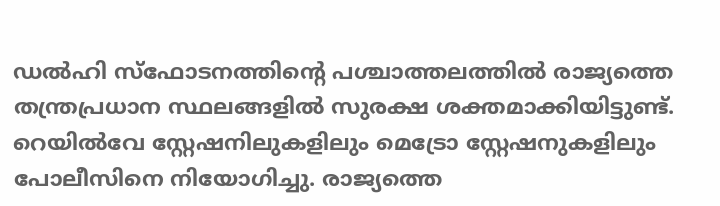ഡൽഹി സ്ഫോടനത്തിന്‍റെ പശ്ചാത്തലത്തിൽ രാജ്യത്തെ തന്ത്രപ്രധാന സ്ഥലങ്ങളിൽ സുരക്ഷ ശക്തമാക്കിയിട്ടുണ്ട്. റെയിൽവേ സ്റ്റേഷനിലുകളിലും മെട്രോ സ്റ്റേഷനുകളിലും പോലീസിനെ നിയോഗിച്ചു. രാജ്യത്തെ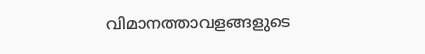വിമാനത്താവളങ്ങളുടെ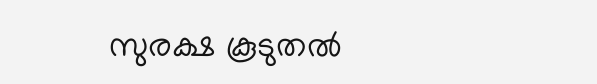സുരക്ഷ കൂടുതൽ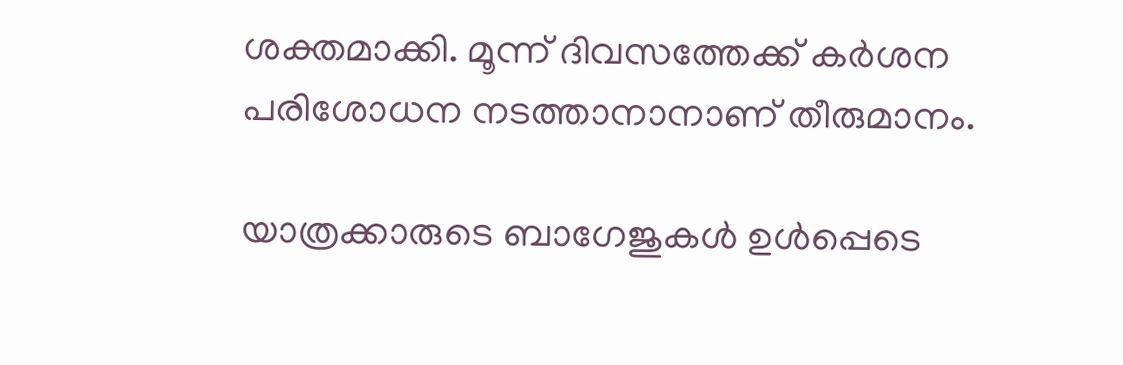ശക്തമാക്കി. മൂന്ന് ദിവസത്തേക്ക് കർശന പരിശോധന നടത്താനാനാണ് തീരുമാനം.

യാത്രക്കാരുടെ ബാഗേജുകൾ ഉൾപ്പെടെ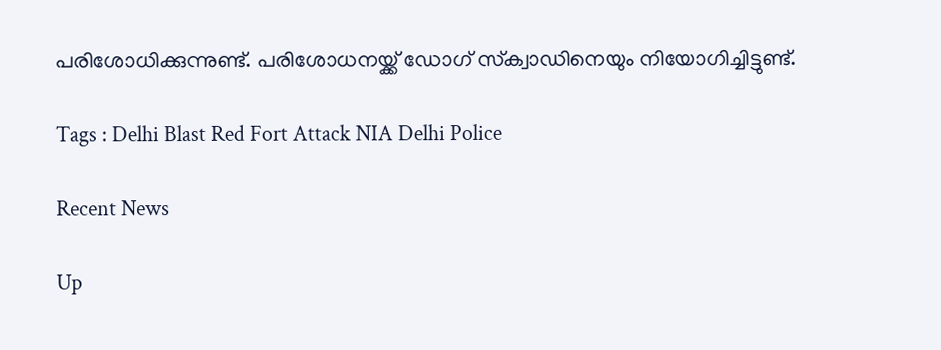പരിശോധിക്കുന്നുണ്ട്. പരിശോധനയ്ക്ക് ഡോഗ് സ്‌ക്വാഡിനെയും നിയോഗിച്ചിട്ടുണ്ട്.

Tags : Delhi Blast Red Fort Attack NIA Delhi Police

Recent News

Up